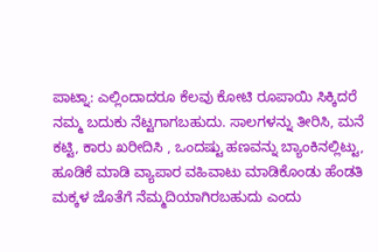ಪಾಟ್ನಾ: ಎಲ್ಲಿಂದಾದರೂ ಕೆಲವು ಕೋಟಿ ರೂಪಾಯಿ ಸಿಕ್ಕಿದರೆ ನಮ್ಮ ಬದುಕು ನೆಟ್ಟಗಾಗಬಹುದು. ಸಾಲಗಳನ್ನು ತೀರಿಸಿ, ಮನೆ ಕಟ್ಟಿ, ಕಾರು ಖರೀದಿಸಿ , ಒಂದಷ್ಟು ಹಣವನ್ನು ಬ್ಯಾಂಕಿನಲ್ಲಿಟ್ಟು, ಹೂಡಿಕೆ ಮಾಡಿ ವ್ಯಾಪಾರ ವಹಿವಾಟು ಮಾಡಿಕೊಂಡು ಹೆಂಡತಿ ಮಕ್ಕಳ ಜೊತೆಗೆ ನೆಮ್ಮದಿಯಾಗಿರಬಹುದು ಎಂದು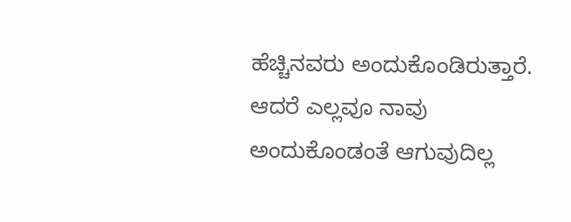ಹೆಚ್ಚಿನವರು ಅಂದುಕೊಂಡಿರುತ್ತಾರೆ. ಆದರೆ ಎಲ್ಲವೂ ನಾವು ಅಂದುಕೊಂಡಂತೆ ಆಗುವುದಿಲ್ಲ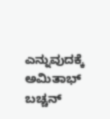ಎನ್ನುವುದಕ್ಕೆ ಅಮಿತಾಭ್ ಬಚ್ಚನ್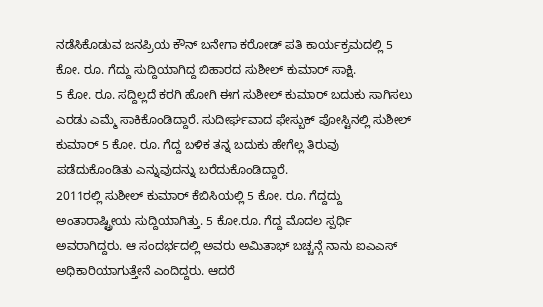ನಡೆಸಿಕೊಡುವ ಜನಪ್ರಿಯ ಕೌನ್ ಬನೇಗಾ ಕರೋಡ್ ಪತಿ ಕಾರ್ಯಕ್ರಮದಲ್ಲಿ 5 ಕೋ. ರೂ. ಗೆದ್ದು ಸುದ್ದಿಯಾಗಿದ್ದ ಬಿಹಾರದ ಸುಶೀಲ್ ಕುಮಾರ್ ಸಾಕ್ಷಿ.
5 ಕೋ. ರೂ. ಸದ್ದಿಲ್ಲದೆ ಕರಗಿ ಹೋಗಿ ಈಗ ಸುಶೀಲ್ ಕುಮಾರ್ ಬದುಕು ಸಾಗಿಸಲು ಎರಡು ಎಮ್ಮೆ ಸಾಕಿಕೊಂಡಿದ್ದಾರೆ. ಸುದೀರ್ಘವಾದ ಫೇಸ್ಬುಕ್ ಪೋಸ್ಟಿನಲ್ಲಿ ಸುಶೀಲ್ ಕುಮಾರ್ 5 ಕೋ. ರೂ. ಗೆದ್ದ ಬಳಿಕ ತನ್ನ ಬದುಕು ಹೇಗೆಲ್ಲ ತಿರುವು ಪಡೆದುಕೊಂಡಿತು ಎನ್ನುವುದನ್ನು ಬರೆದುಕೊಂಡಿದ್ದಾರೆ.
2011ರಲ್ಲಿ ಸುಶೀಲ್ ಕುಮಾರ್ ಕೆಬಿಸಿಯಲ್ಲಿ 5 ಕೋ. ರೂ. ಗೆದ್ದದ್ದು ಅಂತಾರಾಷ್ಟ್ರೀಯ ಸುದ್ದಿಯಾಗಿತ್ತು. 5 ಕೋ.ರೂ. ಗೆದ್ದ ಮೊದಲ ಸ್ಪರ್ಧಿ ಅವರಾಗಿದ್ದರು. ಆ ಸಂದರ್ಭದಲ್ಲಿ ಅವರು ಅಮಿತಾಭ್ ಬಚ್ಚನ್ಗೆ ನಾನು ಐಎಎಸ್ ಅಧಿಕಾರಿಯಾಗುತ್ತೇನೆ ಎಂದಿದ್ದರು. ಆದರೆ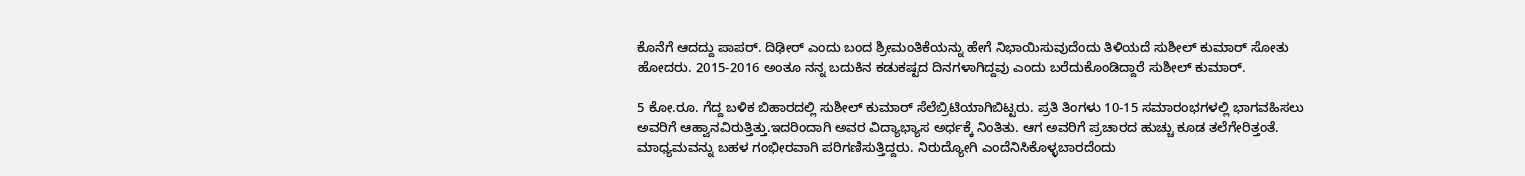ಕೊನೆಗೆ ಆದದ್ದು ಪಾಪರ್. ದಿಢೀರ್ ಎಂದು ಬಂದ ಶ್ರೀಮಂತಿಕೆಯನ್ನು ಹೇಗೆ ನಿಭಾಯಿಸುವುದೆಂದು ತಿಳಿಯದೆ ಸುಶೀಲ್ ಕುಮಾರ್ ಸೋತು ಹೋದರು. 2015-2016 ಅಂತೂ ನನ್ನ ಬದುಕಿನ ಕಡುಕಷ್ಟದ ದಿನಗಳಾಗಿದ್ದವು ಎಂದು ಬರೆದುಕೊಂಡಿದ್ದಾರೆ ಸುಶೀಲ್ ಕುಮಾರ್.

5 ಕೋ.ರೂ. ಗೆದ್ದ ಬಳಿಕ ಬಿಹಾರದಲ್ಲಿ ಸುಶೀಲ್ ಕುಮಾರ್ ಸೆಲೆಬ್ರಿಟಿಯಾಗಿಬಿಟ್ಟರು. ಪ್ರತಿ ತಿಂಗಳು 10-15 ಸಮಾರಂಭಗಳಲ್ಲಿ ಭಾಗವಹಿಸಲು ಅವರಿಗೆ ಆಹ್ವಾನವಿರುತ್ತಿತ್ತು.ಇದರಿಂದಾಗಿ ಅವರ ವಿದ್ಯಾಭ್ಯಾಸ ಅರ್ಧಕ್ಕೆ ನಿಂತಿತು. ಆಗ ಅವರಿಗೆ ಪ್ರಚಾರದ ಹುಚ್ಚು ಕೂಡ ತಲೆಗೇರಿತ್ತಂತೆ. ಮಾಧ್ಯಮವನ್ನು ಬಹಳ ಗಂಭೀರವಾಗಿ ಪರಿಗಣಿಸುತ್ತಿದ್ದರು. ನಿರುದ್ಯೋಗಿ ಎಂದೆನಿಸಿಕೊಳ್ಳಬಾರದೆಂದು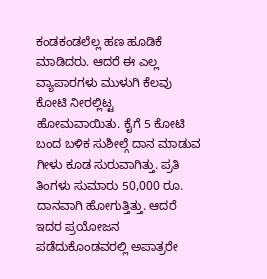ಕಂಡಕಂಡಲೆಲ್ಲ ಹಣ ಹೂಡಿಕೆ ಮಾಡಿದರು. ಆದರೆ ಈ ಎಲ್ಲ ವ್ಯಾಪಾರಗಳು ಮುಳುಗಿ ಕೆಲವು ಕೋಟಿ ನೀರಲ್ಲಿಟ್ಟ ಹೋಮವಾಯಿತು. ಕೈಗೆ 5 ಕೋಟಿ ಬಂದ ಬಳಿಕ ಸುಶೀಲ್ಗೆ ದಾನ ಮಾಡುವ ಗೀಳು ಕೂಡ ಸುರುವಾಗಿತ್ತು. ಪ್ರತಿ ತಿಂಗಳು ಸುಮಾರು 50,000 ರೂ. ದಾನವಾಗಿ ಹೋಗುತ್ತಿತ್ತು. ಆದರೆ ಇದರ ಪ್ರಯೋಜನ ಪಡೆದುಕೊಂಡವರಲ್ಲಿ ಅಪಾತ್ರರೇ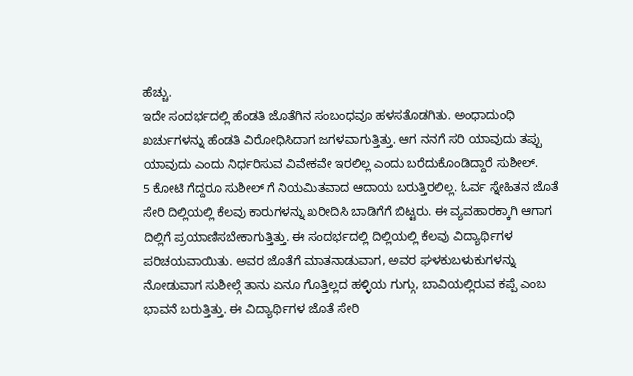ಹೆಚ್ಚು.
ಇದೇ ಸಂದರ್ಭದಲ್ಲಿ ಹೆಂಡತಿ ಜೊತೆಗಿನ ಸಂಬಂಧವೂ ಹಳಸತೊಡಗಿತು. ಅಂಧಾದುಂಧಿ ಖರ್ಚುಗಳನ್ನು ಹೆಂಡತಿ ವಿರೋಧಿಸಿದಾಗ ಜಗಳವಾಗುತ್ತಿತ್ತು. ಆಗ ನನಗೆ ಸರಿ ಯಾವುದು ತಪ್ಪು ಯಾವುದು ಎಂದು ನಿರ್ಧರಿಸುವ ವಿವೇಕವೇ ಇರಲಿಲ್ಲ ಎಂದು ಬರೆದುಕೊಂಡಿದ್ದಾರೆ ಸುಶೀಲ್.
5 ಕೋಟಿ ಗೆದ್ದರೂ ಸುಶೀಲ್ ಗೆ ನಿಯಮಿತವಾದ ಆದಾಯ ಬರುತ್ತಿರಲಿಲ್ಲ. ಓರ್ವ ಸ್ನೇಹಿತನ ಜೊತೆ ಸೇರಿ ದಿಲ್ಲಿಯಲ್ಲಿ ಕೆಲವು ಕಾರುಗಳನ್ನು ಖರೀದಿಸಿ ಬಾಡಿಗೆಗೆ ಬಿಟ್ಟರು. ಈ ವ್ಯವಹಾರಕ್ಕಾಗಿ ಆಗಾಗ ದಿಲ್ಲಿಗೆ ಪ್ರಯಾಣಿಸಬೇಕಾಗುತ್ತಿತ್ತು. ಈ ಸಂದರ್ಭದಲ್ಲಿ ದಿಲ್ಲಿಯಲ್ಲಿ ಕೆಲವು ವಿದ್ಯಾರ್ಥಿಗಳ ಪರಿಚಯವಾಯಿತು. ಅವರ ಜೊತೆಗೆ ಮಾತನಾಡುವಾಗ, ಅವರ ಘಳಕುಬಳುಕುಗಳನ್ನು ನೋಡುವಾಗ ಸುಶೀಲ್ಗೆ ತಾನು ಏನೂ ಗೊತ್ತಿಲ್ಲದ ಹಳ್ಳಿಯ ಗುಗ್ಗು, ಬಾವಿಯಲ್ಲಿರುವ ಕಪ್ಪೆ ಎಂಬ ಭಾವನೆ ಬರುತ್ತಿತ್ತು. ಈ ವಿದ್ಯಾರ್ಥಿಗಳ ಜೊತೆ ಸೇರಿ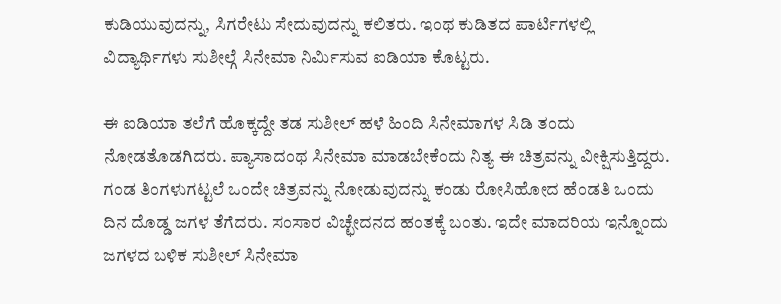ಕುಡಿಯುವುದನ್ನು, ಸಿಗರೇಟು ಸೇದುವುದನ್ನು ಕಲಿತರು. ಇಂಥ ಕುಡಿತದ ಪಾರ್ಟಿಗಳಲ್ಲಿ ವಿದ್ಯಾರ್ಥಿಗಳು ಸುಶೀಲ್ಗೆ ಸಿನೇಮಾ ನಿರ್ಮಿಸುವ ಐಡಿಯಾ ಕೊಟ್ಟರು.

ಈ ಐಡಿಯಾ ತಲೆಗೆ ಹೊಕ್ಕದ್ದೇ ತಡ ಸುಶೀಲ್ ಹಳೆ ಹಿಂದಿ ಸಿನೇಮಾಗಳ ಸಿಡಿ ತಂದು ನೋಡತೊಡಗಿದರು. ಪ್ಯಾಸಾದಂಥ ಸಿನೇಮಾ ಮಾಡಬೇಕೆಂದು ನಿತ್ಯ ಈ ಚಿತ್ರವನ್ನು ವೀಕ್ಷಿಸುತ್ತಿದ್ದರು. ಗಂಡ ತಿಂಗಳುಗಟ್ಟಲೆ ಒಂದೇ ಚಿತ್ರವನ್ನು ನೋಡುವುದನ್ನು ಕಂಡು ರೋಸಿಹೋದ ಹೆಂಡತಿ ಒಂದು ದಿನ ದೊಡ್ಡ ಜಗಳ ತೆಗೆದರು. ಸಂಸಾರ ವಿಚ್ಛೇದನದ ಹಂತಕ್ಕೆ ಬಂತು. ಇದೇ ಮಾದರಿಯ ಇನ್ನೊಂದು ಜಗಳದ ಬಳಿಕ ಸುಶೀಲ್ ಸಿನೇಮಾ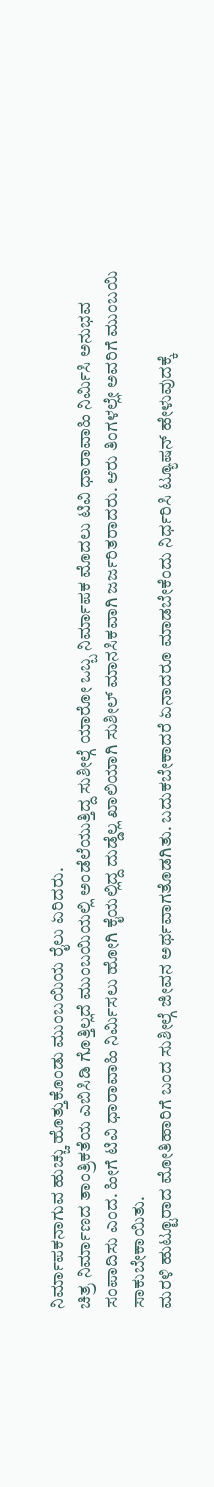ನಿರ್ಮಾಪಕನಾಗುವ ಹುಚ್ಚು ಹೊತ್ತುಕೊಂಡು ಮುಂಬಯಿಯ ರೈಲು ಏರಿದರು.
ಚಿತ್ರ ನಿರ್ಮಾಣದ ತಾಂತ್ರಿಕತೆಯ ಎಬಿಸಿಡಿ ಗೊತ್ತಿಲ್ಲದೆ ಮುಂಬಯಿಯಲ್ಲಿ ಅಂಡೆಲೆಯುತ್ತಿದ್ದ ಸುಶೀಲ್ಗೆ ಯಾರೋ ಒಬ್ಬ ನಿರ್ಮಾಪಕ ಮೊದಲು ಟಿವಿ ಧಾರಾವಾಹಿ ನಿರ್ಮಿಸಿ ಅನುಭವ ಸಂಪಾದಿಸು ಎಂದ. ಹೀಗೆ ಟಿವಿ ಧಾರಾವಾಹಿ ನಿರ್ಮಿಸಲು ಹೋಗಿ ಕೈಯಲ್ಲಿದ್ದ ದುಡ್ಡೆಲ್ಲ ಖಾಲಿಯಾಗಿ ಸುಶೀಲ್ ಮಾನಸಿಕವಾಗಿ ಜರ್ಜರಿತರಾದರು. ಆರು ತಿಂಗಳಲ್ಲೇ ಅವರಿಗೆ ಮುಂಬಯಿ ಸಾಕುಬೇಕಾಯಿತು.
ಮರಳಿ ಹುಟ್ಟೂರಾದ ಮೋತಿಹಾರಿಗೆ ಬಂದ ಸುಶೀಲ್ಗೆ ಜೀವನ ಅರ್ಥವಾಗತೊಡಗಿತು. ಬದುಕಬೇಕಾದರೆ ಏನಾದರೂ ಮಾಡಬೇಕೆಂದು ನಿರ್ಧರಿಸಿ ಟ್ಯೂಷನ್ ಹೇಳುವುದಕ್ಕೆ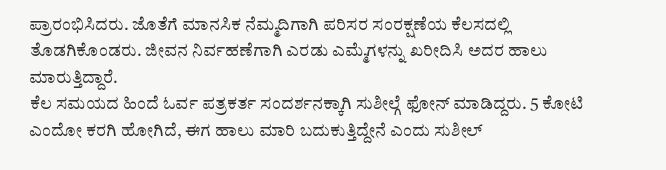ಪ್ರಾರಂಭಿಸಿದರು. ಜೊತೆಗೆ ಮಾನಸಿಕ ನೆಮ್ಮದಿಗಾಗಿ ಪರಿಸರ ಸಂರಕ್ಷಣೆಯ ಕೆಲಸದಲ್ಲಿ ತೊಡಗಿಕೊಂಡರು. ಜೀವನ ನಿರ್ವಹಣೆಗಾಗಿ ಎರಡು ಎಮ್ಮೆಗಳನ್ನು ಖರೀದಿಸಿ ಅದರ ಹಾಲು ಮಾರುತ್ತಿದ್ದಾರೆ.
ಕೆಲ ಸಮಯದ ಹಿಂದೆ ಓರ್ವ ಪತ್ರಕರ್ತ ಸಂದರ್ಶನಕ್ಕಾಗಿ ಸುಶೀಲ್ಗೆ ಫೋನ್ ಮಾಡಿದ್ದರು. 5 ಕೋಟಿ ಎಂದೋ ಕರಗಿ ಹೋಗಿದೆ, ಈಗ ಹಾಲು ಮಾರಿ ಬದುಕುತ್ತಿದ್ದೇನೆ ಎಂದು ಸುಶೀಲ್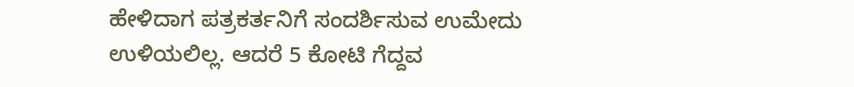ಹೇಳಿದಾಗ ಪತ್ರಕರ್ತನಿಗೆ ಸಂದರ್ಶಿಸುವ ಉಮೇದು ಉಳಿಯಲಿಲ್ಲ. ಆದರೆ 5 ಕೋಟಿ ಗೆದ್ದವ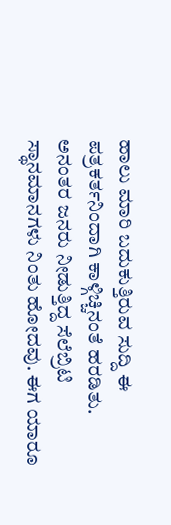ಹಾಲು ಮಾರಿ ಬದುಕುತ್ತಿರುವ ಸುದ್ದಿ ಈ ಪತ್ರಕರ್ತನಿಂದಾಗಿ ಕಾಳ್ಗಿಚ್ಚಿನಂತೆ ಹರಡಿತು. ಅನಂತರ ಜನರು ನೀಡುತ್ತಿದ್ದ ಸೆಲೆಬ್ರಿಟಿ ಸ್ಥಾನಮಾನಗಳು ನಿಂತು ಹೋದವು. ಈಗ ಯಾರೂ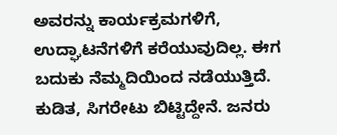ಅವರನ್ನು ಕಾರ್ಯಕ್ರಮಗಳಿಗೆ, ಉದ್ಘಾಟನೆಗಳಿಗೆ ಕರೆಯುವುದಿಲ್ಲ. ಈಗ ಬದುಕು ನೆಮ್ಮದಿಯಿಂದ ನಡೆಯುತ್ತಿದೆ. ಕುಡಿತ, ಸಿಗರೇಟು ಬಿಟ್ಟಿದ್ದೇನೆ. ಜನರು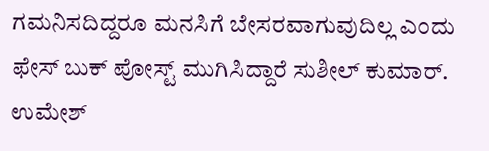ಗಮನಿಸದಿದ್ದರೂ ಮನಸಿಗೆ ಬೇಸರವಾಗುವುದಿಲ್ಲ ಎಂದು ಫೇಸ್ ಬುಕ್ ಪೋಸ್ಟ್ ಮುಗಿಸಿದ್ದಾರೆ ಸುಶೀಲ್ ಕುಮಾರ್.
ಉಮೇಶ್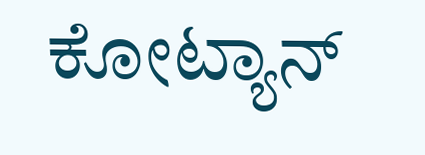ಕೋಟ್ಯಾನ್